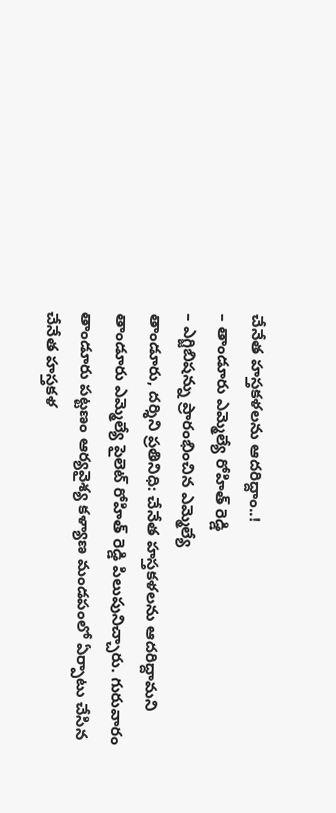చేనేత హస్తకళలను ఆదరిద్దాం..!
– తాండూరు ఎమ్మెల్యే రోహిత్ రెడ్డి
– ఎగ్జిబిషన్ను ప్రారంభించిన ఎమ్మెల్యే
తాండూరు, దర్శిని ప్రతినిధి: చేనేత హస్తకళలను ఆదరిద్దామని తాండూరు ఎమ్మెల్యే పైలెట్ రోహిత్ రెడ్డి పిలుపునిచ్చారు. గురువారం తాండూరు పట్టణం ఆర్యవైశ్య కళ్యాణ మండపంలో ఏర్పాటు చేసిన చేనేత హస్తకళ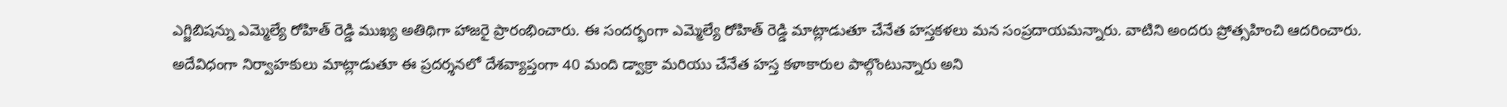ఎగ్జిబిషన్ను ఎమ్మెల్యే రోహిత్ రెడ్డి ముఖ్య అతిథిగా హాజరై ప్రారంభించారు. ఈ సందర్భంగా ఎమ్మెల్యే రోహిత్ రెడ్డి మాట్లాడుతూ చేనేత హస్తకళలు మన సంప్రదాయమన్నారు. వాటిని అందరు ప్రోత్సహించి ఆదరించారు. అదేవిధంగా నిర్వాహకులు మాట్లాడుతూ ఈ ప్రదర్శనలో దేశవ్యాప్తంగా 40 మంది డ్వాక్రా మరియు చేనేత హస్త కళాకారుల పాల్గొంటున్నారు అని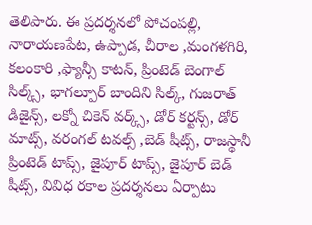తెలిపారు. ఈ ప్రదర్శనలో పోచంపల్లి, నారాయణపేట, ఉప్పాడ, చీరాల ,మంగళగిరి, కలంకారి ,ఫ్యాన్సీ కాటన్, ప్రింటెడ్ బెంగాల్ సిల్క్స్, భాగల్పూర్ బాందిని సిల్క్, గుజరాత్ డిజైన్స్, లక్నో చికెన్ వర్క్స్, డోర్ కర్టన్స్, డోర్ మాట్స్, వరంగల్ టవల్స్ ,బెడ్ షీట్స్, రాజస్థానీ ప్రింటెడ్ టాప్స్, జైపూర్ టాప్స్, జైపూర్ బెడ్ షీట్స్, వివిధ రకాల ప్రదర్శనలు ఏర్పాటు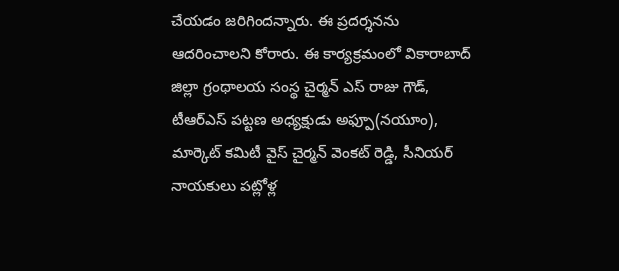చేయడం జరిగిందన్నారు. ఈ ప్రదర్శనను ఆదరించాలని కోరారు. ఈ కార్యక్రమంలో వికారాబాద్ జిల్లా గ్రంథాలయ సంస్థ చైర్మన్ ఎస్ రాజు గౌడ్, టీఆర్ఎస్ పట్టణ అధ్యక్షుడు అఫ్పూ(నయూం), మార్కెట్ కమిటీ వైస్ చైర్మన్ వెంకట్ రెడ్డి, సీనియర్ నాయకులు పట్లోళ్ల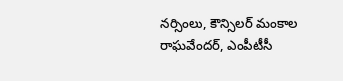నర్సింలు, కౌన్సిలర్ మంకాల రాఘవేందర్, ఎంపీటీసీ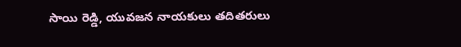సాయి రెడ్డి, యువజన నాయకులు తదితరులు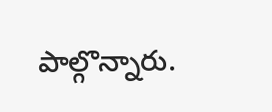పాల్గొన్నారు.